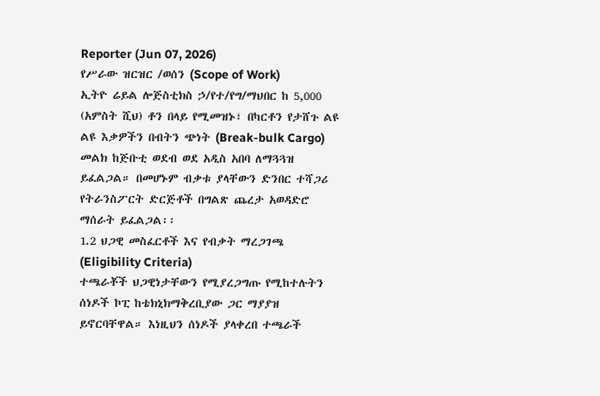Reporter (Jun 07, 2026)
የሥራው ዝርዝር /ወሰን (Scope of Work)
ኢትዮ ሬይል ሎጅስቲክስ ኃ/የተ/የግ/ማህበር ከ 5,000 (አምስት ሺህ) ቶን በላይ የሚመዝኑ፣ በካርቶን የታሸጉ ልዩ ልዩ እቃዎችን በብትን ጭነት (Break-bulk Cargo) መልክ ከጅቡቲ ወደብ ወደ አዲስ አበባ ለማጓጓዝ ይፈልጋል። በመሆኑም ብቃቱ ያላቸውን ድንበር ተሻጋሪ የትራንስፖርት ድርጅቶች በግልጽ ጨረታ አወዳድሮ ማሰራት ይፈልጋል፡፡
1.2 ህጋዊ መስፈርቶች እና የብቃት ማረጋገጫ (Eligibility Criteria)
ተጫራቾች ህጋዊነታቸውን የሚያረጋግጡ የሚከተሉትን ሰነዶች ኮፒ ከቴክኒክማቅረቢያው ጋር ማያያዝ ይኖርባቸዋል። እነዚህን ሰነዶች ያላቀረበ ተጫራች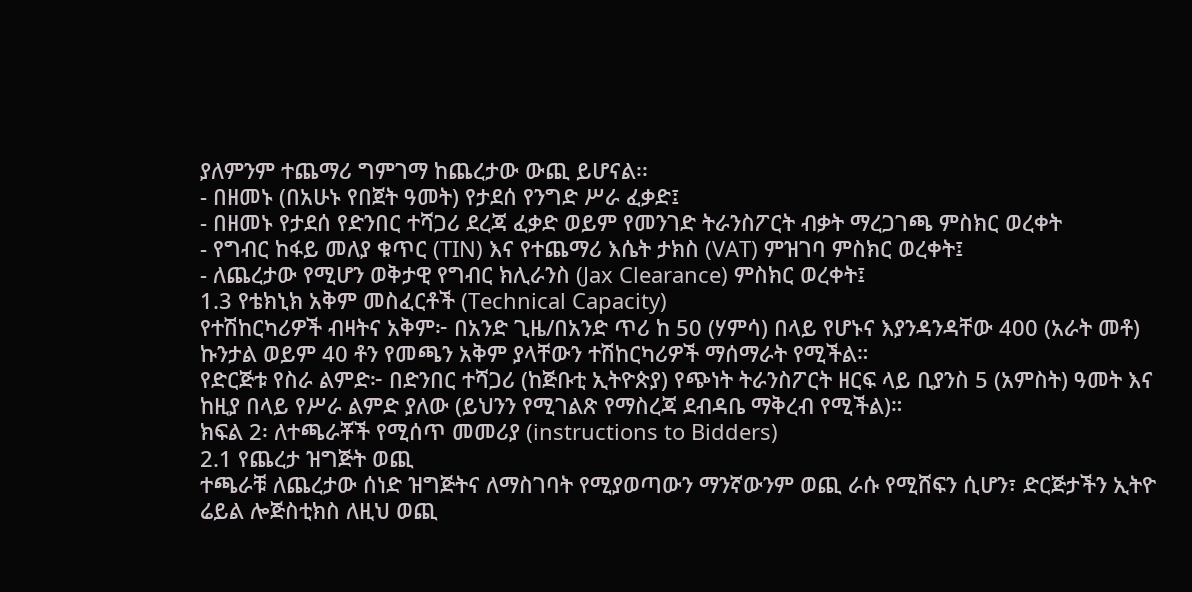ያለምንም ተጨማሪ ግምገማ ከጨረታው ውጪ ይሆናል፡፡
- በዘመኑ (በአሁኑ የበጀት ዓመት) የታደሰ የንግድ ሥራ ፈቃድ፤
- በዘመኑ የታደሰ የድንበር ተሻጋሪ ደረጃ ፈቃድ ወይም የመንገድ ትራንስፖርት ብቃት ማረጋገጫ ምስክር ወረቀት
- የግብር ከፋይ መለያ ቁጥር (TIN) እና የተጨማሪ እሴት ታክስ (VAT) ምዝገባ ምስክር ወረቀት፤
- ለጨረታው የሚሆን ወቅታዊ የግብር ክሊራንስ (Jax Clearance) ምስክር ወረቀት፤
1.3 የቴክኒክ አቅም መስፈርቶች (Technical Capacity)
የተሽከርካሪዎች ብዛትና አቅም፦ በአንድ ጊዜ/በአንድ ጥሪ ከ 50 (ሃምሳ) በላይ የሆኑና እያንዳንዳቸው 400 (አራት መቶ) ኩንታል ወይም 40 ቶን የመጫን አቅም ያላቸውን ተሽከርካሪዎች ማሰማራት የሚችል።
የድርጅቱ የስራ ልምድ፦ በድንበር ተሻጋሪ (ከጅቡቲ ኢትዮጵያ) የጭነት ትራንስፖርት ዘርፍ ላይ ቢያንስ 5 (አምስት) ዓመት እና ከዚያ በላይ የሥራ ልምድ ያለው (ይህንን የሚገልጽ የማስረጃ ደብዳቤ ማቅረብ የሚችል)።
ክፍል 2፡ ለተጫራቾች የሚሰጥ መመሪያ (instructions to Bidders)
2.1 የጨረታ ዝግጅት ወጪ
ተጫራቹ ለጨረታው ሰነድ ዝግጅትና ለማስገባት የሚያወጣውን ማንኛውንም ወጪ ራሱ የሚሸፍን ሲሆን፣ ድርጅታችን ኢትዮ ሬይል ሎጅስቲክስ ለዚህ ወጪ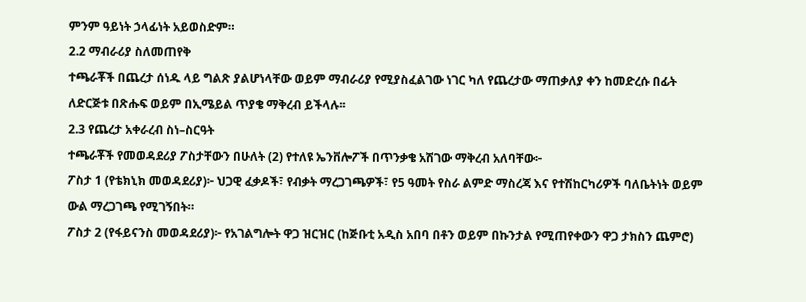ምንም ዓይነት ኃላፊነት አይወስድም።
2.2 ማብራሪያ ስለመጠየቅ
ተጫራቾች በጨረታ ሰነዱ ላይ ግልጽ ያልሆነላቸው ወይም ማብራሪያ የሚያስፈልገው ነገር ካለ የጨረታው ማጠቃለያ ቀን ከመድረሱ በፊት ለድርጅቱ በጽሑፍ ወይም በኢሜይል ጥያቄ ማቅረብ ይችላሉ፡፡
2.3 የጨረታ አቀራረብ ስነ–ስርዓት
ተጫራቾች የመወዳደሪያ ፖስታቸውን በሁለት (2) የተለዩ ኤንቨሎፖች በጥንቃቄ አሽገው ማቅረብ አለባቸው፦
ፖስታ 1 (የቴክኒክ መወዳደሪያ)፦ ህጋዊ ፈቃዶች፣ የብቃት ማረጋገጫዎች፣ የ5 ዓመት የስራ ልምድ ማስረጃ እና የተሽከርካሪዎች ባለቤትነት ወይም ውል ማረጋገጫ የሚገኝበት።
ፖስታ 2 (የፋይናንስ መወዳደሪያ)፦ የአገልግሎት ዋጋ ዝርዝር (ከጅቡቲ አዲስ አበባ በቶን ወይም በኩንታል የሚጠየቀውን ዋጋ ታክስን ጨምሮ)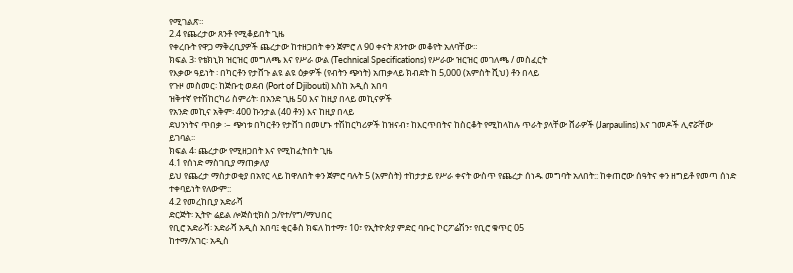የሚገልጽ።
2.4 የጨረታው ጸንቶ የሚቆይበት ጊዜ
የቀረቡት የዋጋ ማቅረቢያዎች ጨረታው ከተዘጋበት ቀን ጀምሮ ለ 90 ቀናት ጸንተው መቆየት አለባቸው።
ክፍል 3፡ የቴክኒክ ዝርዝር መግለጫ እና የሥራ ውል (Technical Specifications) የሥራው ዝርዝር መገለጫ / መስፈርት
የእቃው ዓይነት ፡ በካርቶን የታሸጉ ልዩ ልዩ ዕቃዎች (የብትን ጭነት) አጠቃላይ ክብደት ከ 5,000 (አምስት ሺህ) ቶን በላይ
የጉዞ መስመር፡ ከጅቡቲ ወደብ (Port of Djibouti) እስከ አዲስ አበባ
ዝቅተኛ የተሽከርካሪ ስምሪት፡ በአንድ ጊዜ 50 እና ከዚያ በላይ መኪናዎች
የአንድ መኪና አቅም፡ 400 ኩንታል (40 ቶን) እና ከዚያ በላይ
ደህንነትና ጥበቃ ፡– ጭነቱ በካርቶን የታሸገ በመሆኑ ተሽከርካሪዎች ከዝናብ፣ ከእርጥበትና ከስርቆት የሚከላከሉ ጥራት ያላቸው ሸራዎች (Jarpaulins) እና ገመዶች ሊኖሯቸው ይገባል፡፡
ክፍል 4፡ ጨረታው የሚዘጋበት እና የሚከፈትበት ጊዜ
4.1 የሰነድ ማስገቢያ ማጠቃለያ
ይህ የጨረታ ማስታወቂያ በአየር ላይ ከዋለበት ቀን ጀምሮ ባሉት 5 (አምስት) ተከታታይ የሥራ ቀናት ውስጥ የጨረታ ሰነዱ መግባት አለበት:: ከቀጠሮው ሰዓትና ቀን ዘግይቶ የመጣ ሰነድ ተቀባይነት የለውም::
4.2 የመረከቢያ አድራሻ
ድርጅት፡ ኢትዮ ሬይል ሎጅስቲክስ ኃ/የተ/የግ/ማህበር
የቢሮ አድራሻ፡ አድራሻ አዲስ አበባ፤ ቂርቆስ ክፍለ ከተማ፣ 10፣ የኢትዮጵያ ምድር ባቡር ኮርፖሬሽን፣ የቢሮ ቁጥር 05
ከተማ/አገር፡ አዲስ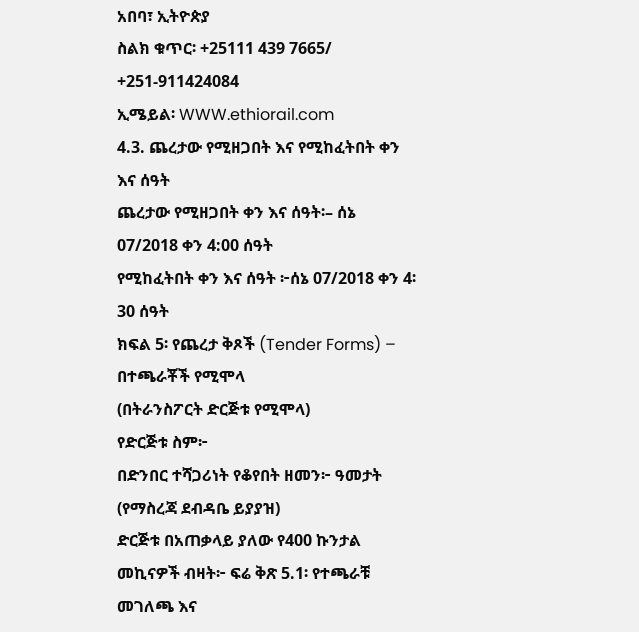አበባ፣ ኢትዮጵያ
ስልክ ቁጥር፡ +25111 439 7665/ +251-911424084
ኢሜይል፡ WWW.ethiorail.com
4.3. ጨረታው የሚዘጋበት እና የሚከፈትበት ቀን እና ሰዓት
ጨረታው የሚዘጋበት ቀን እና ሰዓት፡– ሰኔ 07/2018 ቀን 4:00 ሰዓት
የሚከፈትበት ቀን እና ሰዓት ፦ሰኔ 07/2018 ቀን 4፡30 ሰዓት
ክፍል 5፡ የጨረታ ቅጾች (Tender Forms) – በተጫራቾች የሚሞላ
(በትራንስፖርት ድርጅቱ የሚሞላ)
የድርጅቱ ስም፦
በድንበር ተሻጋሪነት የቆየበት ዘመን፦ ዓመታት (የማስረጃ ደብዳቤ ይያያዝ)
ድርጅቱ በአጠቃላይ ያለው የ400 ኩንታል መኪናዎች ብዛት፦ ፍሬ ቅጽ 5.1፡ የተጫራቹ መገለጫ እና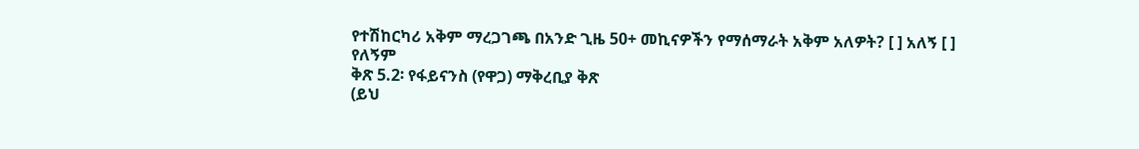የተሽከርካሪ አቅም ማረጋገጫ በአንድ ጊዜ 50+ መኪናዎችን የማሰማራት አቅም አለዎት? [ ] አለኝ [ ] የለኝም
ቅጽ 5.2፡ የፋይናንስ (የዋጋ) ማቅረቢያ ቅጽ
(ይህ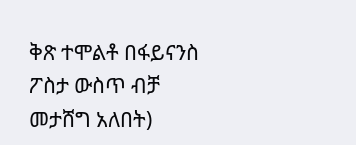ቅጽ ተሞልቶ በፋይናንስ ፖስታ ውስጥ ብቻ መታሸግ አለበት)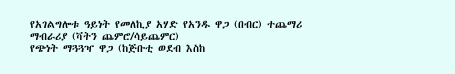የአገልግሎቱ ዓይነት የመለኪያ አሃድ የአንዱ ዋጋ (በብር) ተጨማሪ ማብራሪያ (ቫትን ጨምሮ/ሳይጨምር)
የጭነት ማጓጓዣ ዋጋ (ከጅቡቲ ወደብ እስከ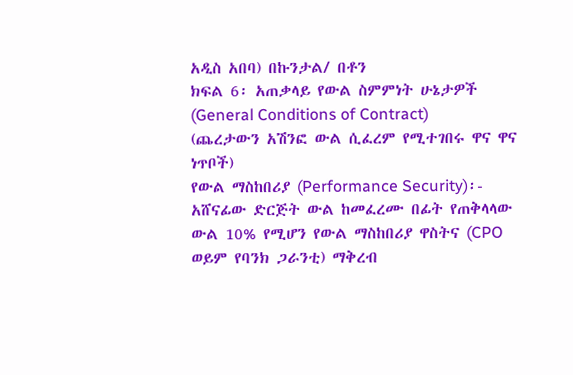አዲስ አበባ) በኩንታል/ በቶን
ክፍል 6፡ አጠቃላይ የውል ስምምነት ሁኔታዎች (General Conditions of Contract)
(ጨረታውን አሽንፎ ውል ሲፈረም የሚተገበሩ ዋና ዋና ነጥቦች)
የውል ማስከበሪያ (Performance Security)፡- አሸናፊው ድርጅት ውል ከመፈረሙ በፊት የጠቅላላው ውል 10% የሚሆን የውል ማስከበሪያ ዋስትና (CPO ወይም የባንክ ጋራንቲ) ማቅረብ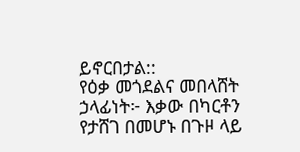ይኖርበታል::
የዕቃ መጎደልና መበላሸት ኃላፊነት፦ እቃው በካርቶን የታሸገ በመሆኑ በጉዞ ላይ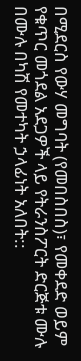በሚደርስ የውሃ መግባት (የመበስበስ)፣ የመቀደድ ወይም የቁጥር መጎደል አደጋዎች ላይ የትራንስፖርት ድርጅቱ ሙሉ በሙሉ በካሽ የመተካት ኃላፊነት አለበት::